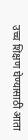उच्च शिक्षण घेण्यासाठी आता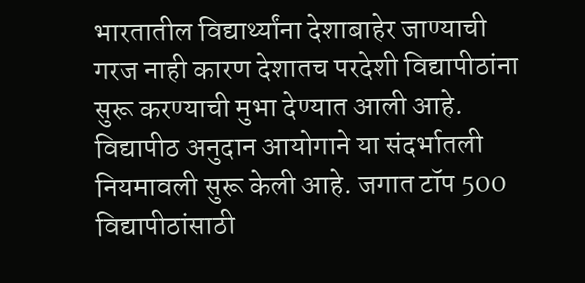भारतातील विद्यार्थ्यांना देशाबाहेर जाण्याची गरज नाही कारण देशातच परदेशी विद्यापीठांना सुरू करण्याची मुभा देण्यात आली आहे. विद्यापीठ अनुदान आयोगाने या संदर्भातली नियमावली सुरू केली आहे. जगात टॉप 500 विद्यापीठांसाठी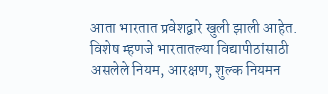आता भारतात प्रवेशद्वारे खुली झाली आहेत. विशेष म्हणजे भारतातल्या विद्यापीठांसाठी असलेले नियम, आरक्षण, शुल्क नियमन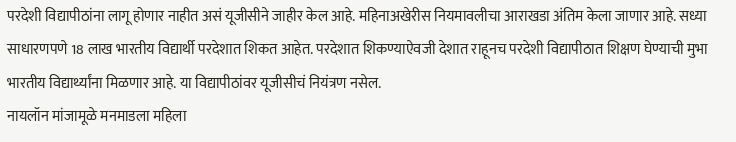परदेशी विद्यापीठांना लागू होणार नाहीत असं यूजीसीने जाहीर केल आहे. महिनाअखेरीस नियमावलीचा आराखडा अंतिम केला जाणार आहे. सध्या साधारणपणे 18 लाख भारतीय विद्यार्थी परदेशात शिकत आहेत. परदेशात शिकण्याऐवजी देशात राहूनच परदेशी विद्यापीठात शिक्षण घेण्याची मुभा भारतीय विद्यार्थ्यांना मिळणार आहे. या विद्यापीठांवर यूजीसीचं नियंत्रण नसेल.
नायलॉन मांजामूळे मनमाडला महिला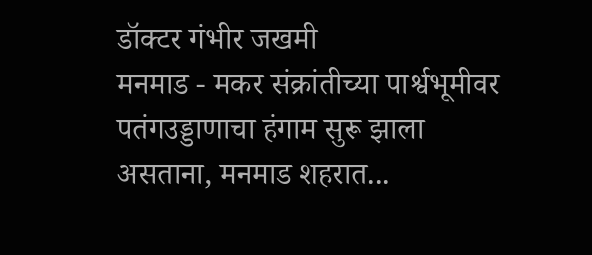डॉक्टर गंभीर जखमी
मनमाड - मकर संक्रांतीच्या पार्श्वभूमीवर पतंगउड्डाणाचा हंगाम सुरू झाला असताना, मनमाड शहरात...